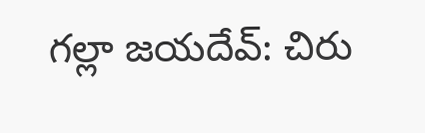గల్లా జయదేవ్: చిరు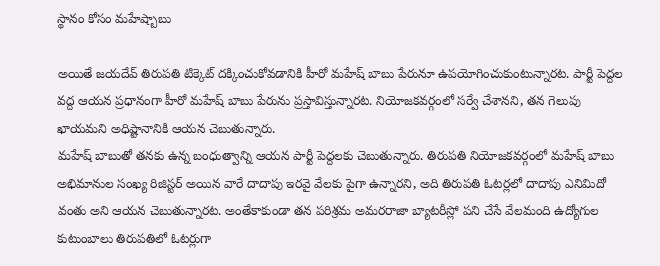స్థానం కోసం మహేష్బాబు

అయితే జయదేవ్ తిరుపతి టిక్కెట్ దక్కించుకోవడానికి హీరో మహేష్ బాబు పేరునూ ఉపయోగించుకుంటున్నారట. పార్టీ పెద్దల వద్ద ఆయన ప్రధానంగా హీరో మహేష్ బాబు పేరును ప్రస్తావిస్తున్నారట. నియోజకవర్గంలో సర్వే చేశానని, తన గెలుపు ఖాయమని అధిష్టానానికి ఆయన చెబుతున్నారు.
మహేష్ బాబుతో తనకు ఉన్న బంధుత్వాన్ని ఆయన పార్టీ పెద్దలకు చెబుతున్నారు. తిరుపతి నియోజకవర్గంలో మహేష్ బాబు అభిమానుల సంఖ్య రిజిస్టర్ అయిన వారే దాదాపు ఇరవై వేలకు పైగా ఉన్నారని, అది తిరుపతి ఓటర్లలో దాదాపు ఎనిమిదో వంతు అని ఆయన చెబుతున్నారట. అంతేకాకుండా తన పరిశ్రమ అమరరాజా బ్యాటరీస్లో పని చేసే వేలమంది ఉద్యోగుల కుటుంబాలు తిరుపతిలో ఓటర్లుగా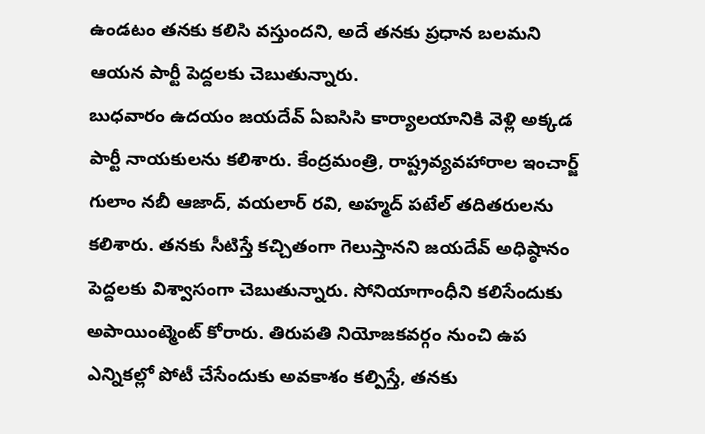ఉండటం తనకు కలిసి వస్తుందని, అదే తనకు ప్రధాన బలమని ఆయన పార్టీ పెద్దలకు చెబుతున్నారు.
బుధవారం ఉదయం జయదేవ్ ఏఐసిసి కార్యాలయానికి వెళ్లి అక్కడ పార్టీ నాయకులను కలిశారు. కేంద్రమంత్రి, రాష్ట్రవ్యవహారాల ఇంచార్జ్ గులాం నబీ ఆజాద్, వయలార్ రవి, అహ్మద్ పటేల్ తదితరులను కలిశారు. తనకు సీటిస్తే కచ్చితంగా గెలుస్తానని జయదేవ్ అధిష్ఠానం పెద్దలకు విశ్వాసంగా చెబుతున్నారు. సోనియాగాంధీని కలిసేందుకు అపాయింట్మెంట్ కోరారు. తిరుపతి నియోజకవర్గం నుంచి ఉప ఎన్నికల్లో పోటీ చేసేందుకు అవకాశం కల్పిస్తే, తనకు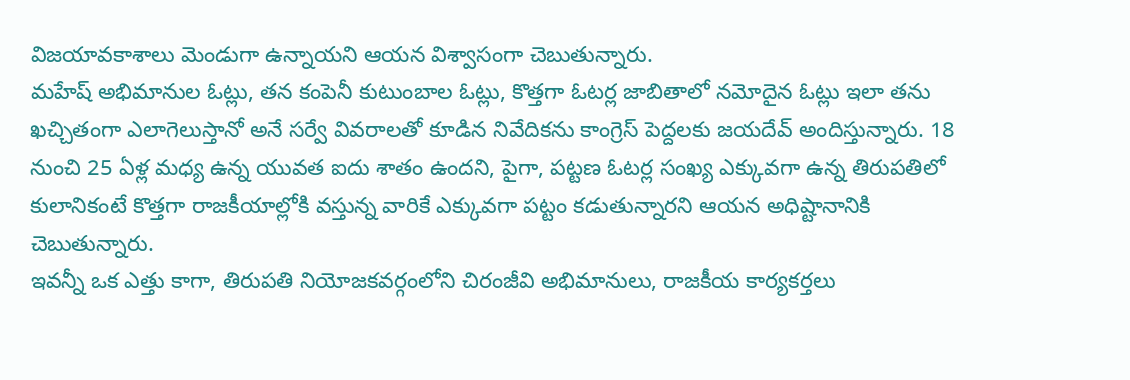విజయావకాశాలు మెండుగా ఉన్నాయని ఆయన విశ్వాసంగా చెబుతున్నారు.
మహేష్ అభిమానుల ఓట్లు, తన కంపెనీ కుటుంబాల ఓట్లు, కొత్తగా ఓటర్ల జాబితాలో నమోదైన ఓట్లు ఇలా తను ఖచ్చితంగా ఎలాగెలుస్తానో అనే సర్వే వివరాలతో కూడిన నివేదికను కాంగ్రెస్ పెద్దలకు జయదేవ్ అందిస్తున్నారు. 18 నుంచి 25 ఏళ్ల మధ్య ఉన్న యువత ఐదు శాతం ఉందని, పైగా, పట్టణ ఓటర్ల సంఖ్య ఎక్కువగా ఉన్న తిరుపతిలో కులానికంటే కొత్తగా రాజకీయాల్లోకి వస్తున్న వారికే ఎక్కువగా పట్టం కడుతున్నారని ఆయన అధిష్టానానికి చెబుతున్నారు.
ఇవన్నీ ఒక ఎత్తు కాగా, తిరుపతి నియోజకవర్గంలోని చిరంజీవి అభిమానులు, రాజకీయ కార్యకర్తలు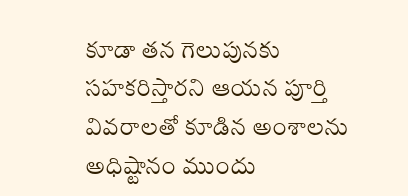కూడా తన గెలుపునకు సహకరిస్తారని ఆయన పూర్తి వివరాలతో కూడిన అంశాలను అధిష్టానం ముందు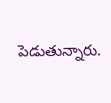పెడుతున్నారు.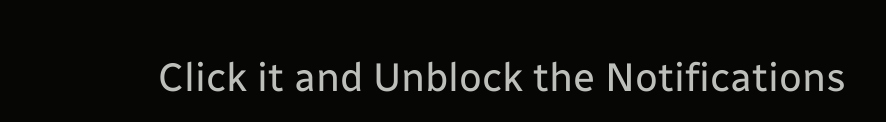Click it and Unblock the Notifications